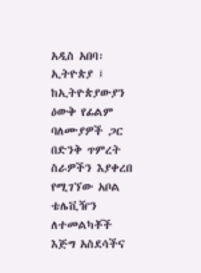አዲስ አበባ፡ ኢትዮጵያ ፤ ከኢትዮጵያውያን ዕውቅ የፊልም ባለሙያዎች ጋር በድንቅ ጥምረት ስራዎችን እያቀረበ የሚገኘው አቦል ቴሌቪዥን ለተመልካቾች እጅግ አስደሳችና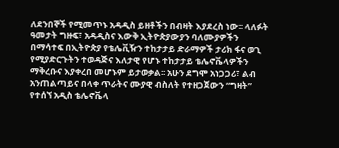ለደንበኞች የሚመጥኑ አዳዲስ ይዘቶችን በብዛት እያደረስ ነው፡፡ ላለፉት ዓመታት ግዙፍ፣ አዳዲስና እውቅ ኢትዮጵያውያን ባለሙያዎችን በማሳተፍ በኢትዮጵያ የቴሌቪዥን ተከታታይ ድራማዎች ታሪክ ፋና ወጊ የሚያድርጉትን ተወዳጅና እለታዊ የሆኑ ተከታታይ ቴሌኖቬላዎችን ማቅረቡና እያቀረበ መሆኑም ይታወቃል፡፡ አሁን ደግሞ አነጋጋሪ፣ ልብ አንጠልጣይና በላቀ ጥራትና ሙያዊ ብስለት የተዘጋጀውን “ግዛት” የተሰኘ አዲስ ቴሌኖቬላ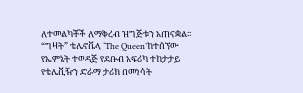ለተመልካቾች ለማቅረብ ዝግጅቱን አጠናቋል፡፡
“ግዛት” ቴሌኖቬላ ‘The Queen’ከተሰኘው የኤምኔት ተወዳጅ የደቡብ አፍሪካ ተከታታይ የቴሌቪዥን ድራማ ታሪክ በመነሳት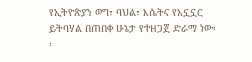የኢትዮጵያን ወግ፣ ባህል፣ እሴትና የአኗኗር ይትባሃል በጠበቀ ሁኔታ የተዘጋጀ ድራማ ነው፡፡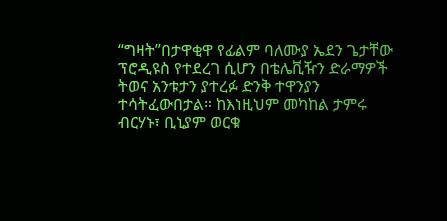“ግዛት”በታዋቂዋ የፊልም ባለሙያ ኤደን ጌታቸው ፕሮዲዩስ የተደረገ ሲሆን በቴሌቪዥን ድራማዎች ትወና አንቱታን ያተረፉ ድንቅ ተዋንያን ተሳትፈውበታል። ከእነዚህም መካከል ታምሩ ብርሃኑ፣ ቢኒያም ወርቁ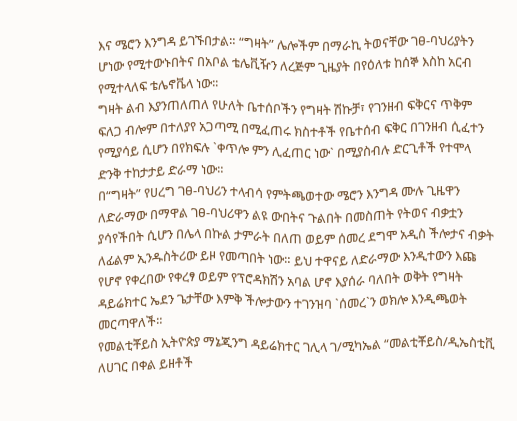እና ሜሮን እንግዳ ይገኙበታል። “ግዛት” ሌሎችም በማራኪ ትወናቸው ገፀ-ባህሪያትን ሆነው የሚተውኑበትና በአቦል ቴሌቪዥን ለረጅም ጊዜያት በየዕለቱ ከሰኞ እስከ አርብ የሚተላለፍ ቴሌኖቬላ ነው፡፡
ግዛት ልብ እያንጠለጠለ የሁለት ቤተሰቦችን የግዛት ሽኩቻ፣ የገንዘብ ፍቅርና ጥቅም ፍለጋ ብሎም በተለያየ አጋጣሚ በሚፈጠሩ ክስተቶች የቤተሰብ ፍቅር በገንዘብ ሲፈተን የሚያሳይ ሲሆን በየክፍሉ `ቀጥሎ ምን ሊፈጠር ነው` በሚያስብሉ ድርጊቶች የተሞላ ድንቅ ተከታታይ ድራማ ነው።
በ“ግዛት” የሀረግ ገፀ-ባህሪን ተላብሳ የምትጫወተው ሜሮን እንግዳ ሙሉ ጊዜዋን ለድራማው በማዋል ገፀ-ባህሪዋን ልዩ ውበትና ጉልበት በመስጠት የትወና ብቃቷን ያሳየችበት ሲሆን በሌላ በኩል ታምራት በለጠ ወይም ሰመረ ደግሞ አዲስ ችሎታና ብቃት ለፊልም ኢንዱስትሪው ይዞ የመጣበት ነው። ይህ ተዋናይ ለድራማው እንዲተውን እጩ የሆኖ የቀረበው የቀረፃ ወይም የፕሮዳክሽን አባል ሆኖ እያሰራ ባለበት ወቅት የግዛት ዳይሬክተር ኤደን ጌታቸው እምቅ ችሎታውን ተገንዝባ `ሰመረ`ን ወክሎ እንዲጫወት መርጣዋለች።
የመልቲቾይስ ኢትዮጵያ ማኔጂንግ ዳይሬክተር ገሊላ ገ/ሚካኤል “መልቲቾይስ/ዲኤስቲቪ ለሀገር በቀል ይዘቶች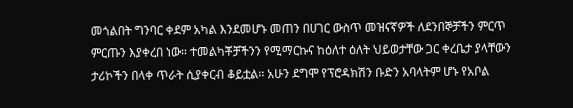መጎልበት ግንባር ቀደም አካል እንደመሆኑ መጠን በሀገር ውስጥ መዝናኛዎች ለደንበኞቻችን ምርጥ ምርጡን እያቀረበ ነው። ተመልካቾቻችንን የሚማርኩና ከዕለተ ዕለት ህይወታቸው ጋር ቀረቤታ ያላቸውን ታሪኮችን በላቀ ጥራት ሲያቀርብ ቆይቷል፡፡ አሁን ደግሞ የፕሮዳክሽን ቡድን አባላትም ሆኑ የአቦል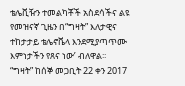ቴሌቪዥን ተመልካቾች አስደሳችና ልዩ የመዝናኛ ጊዜን በ“ግዛት” እለታዊና ተከታታይ ቴሌኖቬላ እንደሚያጣጥሙ እምነታችን የጸና ነው’ ብለዋል፡፡
“ግዛት” ከሰኞ መጋቢት 22 ቀን 2017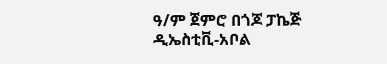ዓ/ም ጀምሮ በጎጆ ፓኬጅ ዲኤስቲቪ-አቦል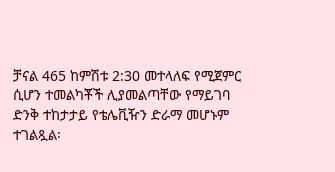ቻናል 465 ከምሽቱ 2:30 መተላለፍ የሚጀምር ሲሆን ተመልካቾች ሊያመልጣቸው የማይገባ ድንቅ ተከታታይ የቴሌቪዥን ድራማ መሆኑም ተገልጿል፡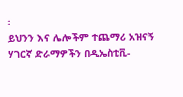፡
ይህንን እና ሌሎችም ተጨማሪ አዝናኝ ሃገርኛ ድራማዎችን በዲኤስቲቪ-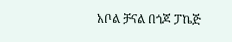አቦል ቻናል በጎጆ ፓኬጅ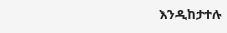እንዲከታተሉ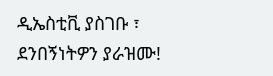ዲኤስቲቪ ያስገቡ ፣ ደንበኝነትዎን ያራዝሙ!